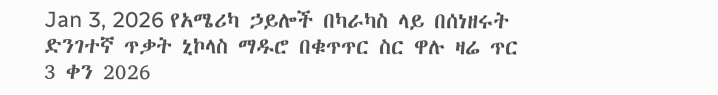Jan 3, 2026 የአሜሪካ ኃይሎች በካራካስ ላይ በሰነዘሩት ድንገተኛ ጥቃት ኒኮላስ ማዱሮ በቁጥጥር ስር ዋሉ ዛሬ ጥር 3 ቀን 2026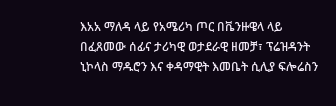እአአ ማለዳ ላይ የአሜሪካ ጦር በቬንዙዌላ ላይ በፈጸመው ሰፊና ታሪካዊ ወታደራዊ ዘመቻ፣ ፕሬዝዳንት ኒኮላስ ማዱሮን እና ቀዳማዊት እመቤት ሲሊያ ፍሎሬስን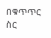በቁጥጥር ስር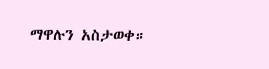ማዋሉን አስታወቀ።